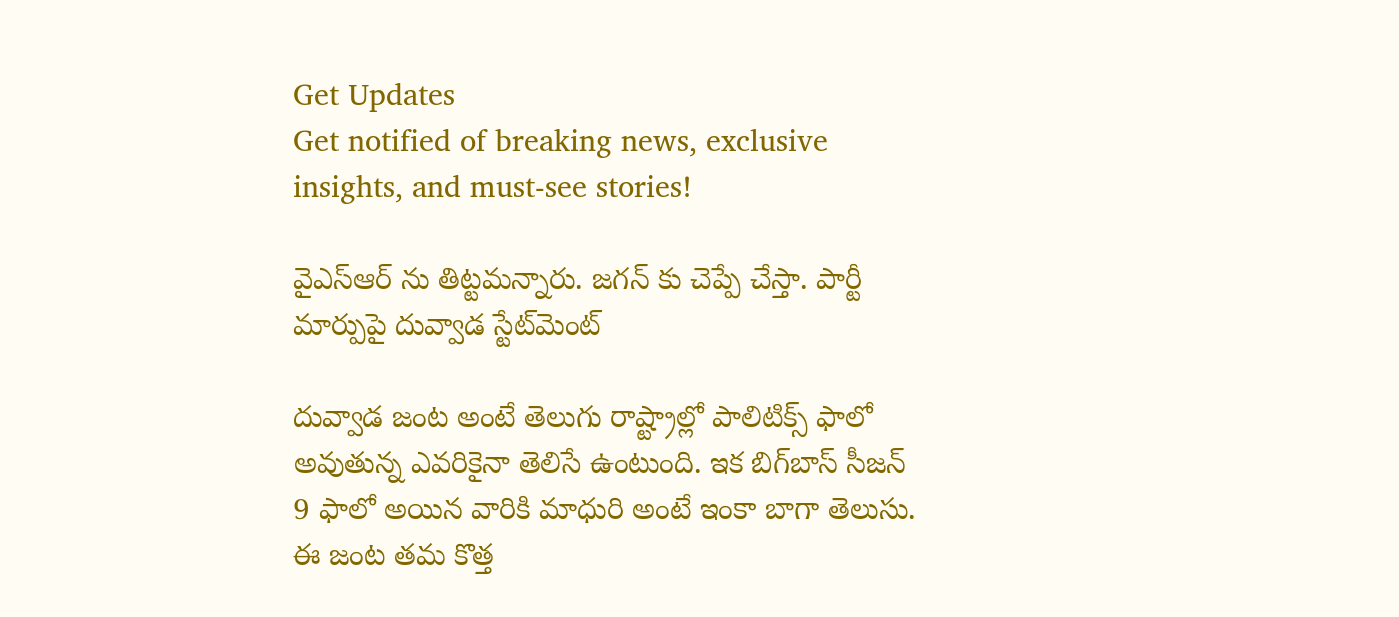Get Updates
Get notified of breaking news, exclusive insights, and must-see stories!

వైఎస్ఆర్ ను తిట్టమన్నారు. జగన్ కు చెప్పే చేస్తా. పార్టీ మార్పుపై దువ్వాడ స్టేట్‌మెంట్

దువ్వాడ జంట అంటే తెలుగు రాష్ట్రాల్లో పాలిటిక్స్ ఫాలో అవుతున్న ఎవరికైనా తెలిసే ఉంటుంది. ఇక బిగ్‌బాస్‌ సీజన్ 9 ఫాలో అయిన వారికి మాధురి అంటే ఇంకా బాగా తెలుసు. ఈ జంట తమ కొత్త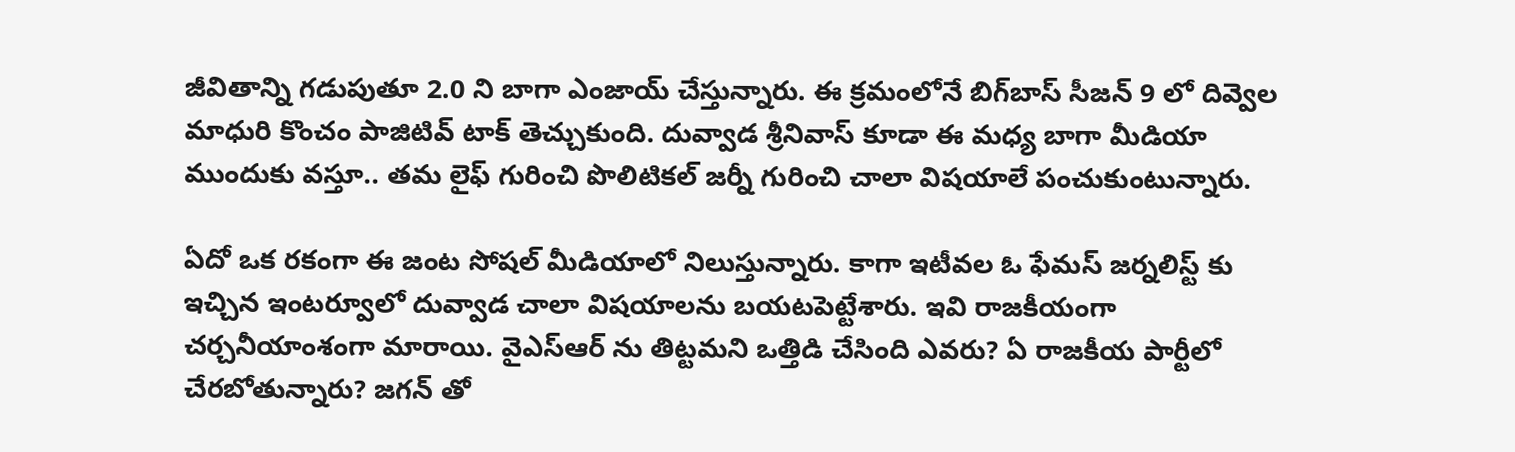జీవితాన్ని గడుపుతూ 2.0 ని బాగా ఎంజాయ్ చేస్తున్నారు. ఈ క్రమంలోనే బిగ్‌బాస్‌ సీజన్ 9 లో దివ్వెల మాధురి కొంచం పాజిటివ్ టాక్ తెచ్చుకుంది. దువ్వాడ శ్రీనివాస్ కూడా ఈ మధ్య బాగా మీడియా ముందుకు వస్తూ.. తమ లైఫ్ గురించి పొలిటికల్ జర్నీ గురించి చాలా విషయాలే పంచుకుంటున్నారు.

ఏదో ఒక రకంగా ఈ జంట సోషల్ మీడియాలో నిలుస్తున్నారు. కాగా ఇటీవల ఓ ఫేమస్ జర్నలిస్ట్ కు ఇచ్చిన ఇంటర్వూలో దువ్వాడ చాలా విషయాలను బయటపెట్టేశారు. ఇవి రాజకీయంగా చర్చనీయాంశంగా మారాయి. వైఎస్ఆర్ ను తిట్టమని ఒత్తిడి చేసింది ఎవరు? ఏ రాజకీయ పార్టీలో చేరబోతున్నారు? జగన్ తో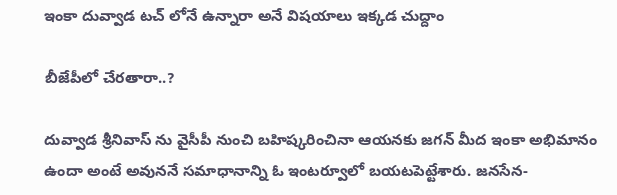ఇంకా దువ్వాడ టచ్ లోనే ఉన్నారా అనే విషయాలు ఇక్కడ చుద్దాం

బీజేపీలో చేరతారా..?

దువ్వాడ శ్రీనివాస్ ను వైసీపీ నుంచి బహిష్కరించినా ఆయనకు జగన్ మీద ఇంకా అభిమానం ఉందా అంటే అవుననే సమాధానాన్ని ఓ ఇంటర్వూలో బయటపెట్టేశారు. జనసేన-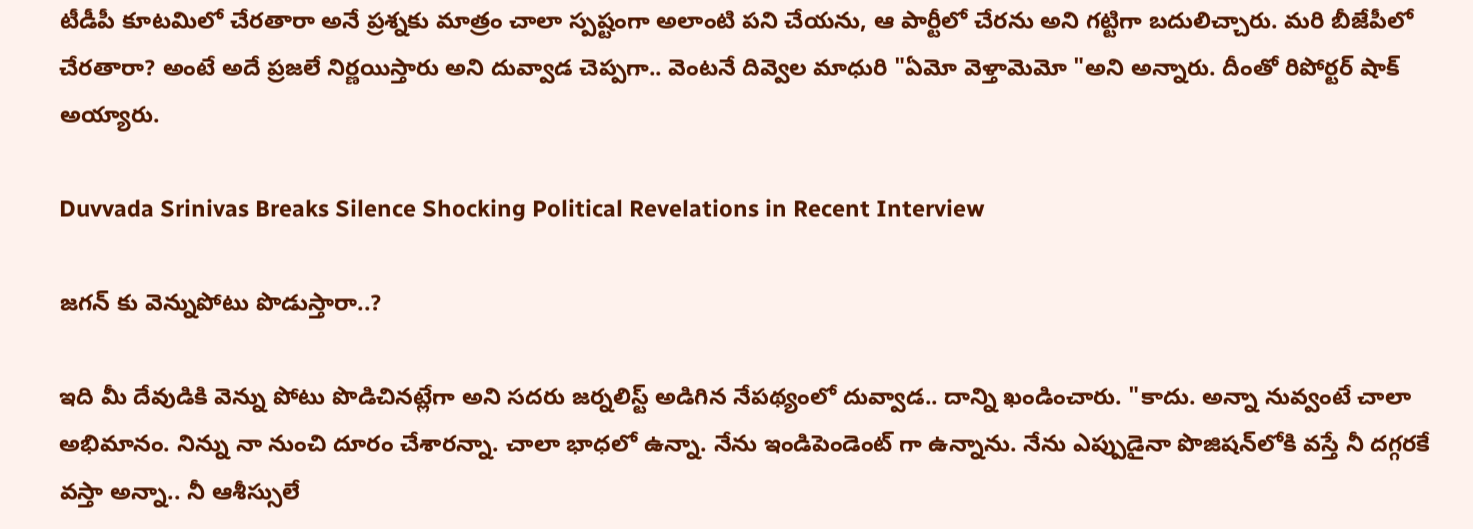టీడీపీ కూటమిలో చేరతారా అనే ప్రశ్నకు మాత్రం చాలా స్పష్టంగా అలాంటి పని చేయను, ఆ పార్టీలో చేరను అని గట్టిగా బదులిచ్చారు. మరి బీజేపీలో చేరతారా? అంటే అదే ప్రజలే నిర్ణయిస్తారు అని దువ్వాడ చెప్పగా.. వెంటనే దివ్వెల మాధురి "ఏమో వెళ్తామెమో "అని అన్నారు. దీంతో రిపోర్టర్ షాక్ అయ్యారు.

Duvvada Srinivas Breaks Silence Shocking Political Revelations in Recent Interview

జగన్ కు వెన్నుపోటు పొడుస్తారా..?

ఇది మీ దేవుడికి వెన్ను పోటు పొడిచినట్లేగా అని సదరు జర్నలిస్ట్ అడిగిన నేపథ్యంలో దువ్వాడ.. దాన్ని ఖండించారు. "కాదు. అన్నా నువ్వంటే చాలా అభిమానం. నిన్ను నా నుంచి దూరం చేశారన్నా. చాలా భాధలో ఉన్నా. నేను ఇండిపెండెంట్ గా ఉన్నాను. నేను ఎప్పుడైనా పొజిషన్‌లోకి వస్తే నీ దగ్గరకే వస్తా అన్నా.. నీ ఆశీస్సులే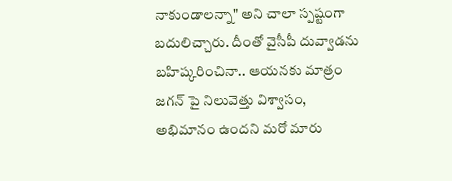నాకుండాలన్నా" అని చాలా స్పష్టంగా బదులిచ్చారు. దీంతో వైసీపీ దువ్వాడను బహిష్కరించినా.. ఆయనకు మాత్రం జగన్ పై నిలువెత్తు విశ్వాసం, అభిమానం ఉందని మరో మారు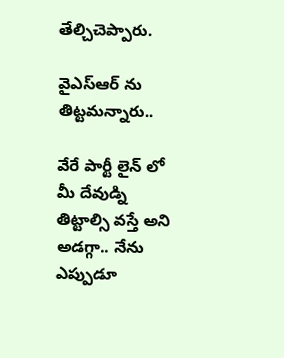తేల్చిచెప్పారు.

వైఎస్ఆర్ ను తిట్టమన్నారు..

వేరే పార్టీ లైన్ లో మీ దేవుడ్ని తిట్టాల్సి వస్తే అని అడగ్గా.. నేను ఎప్పుడూ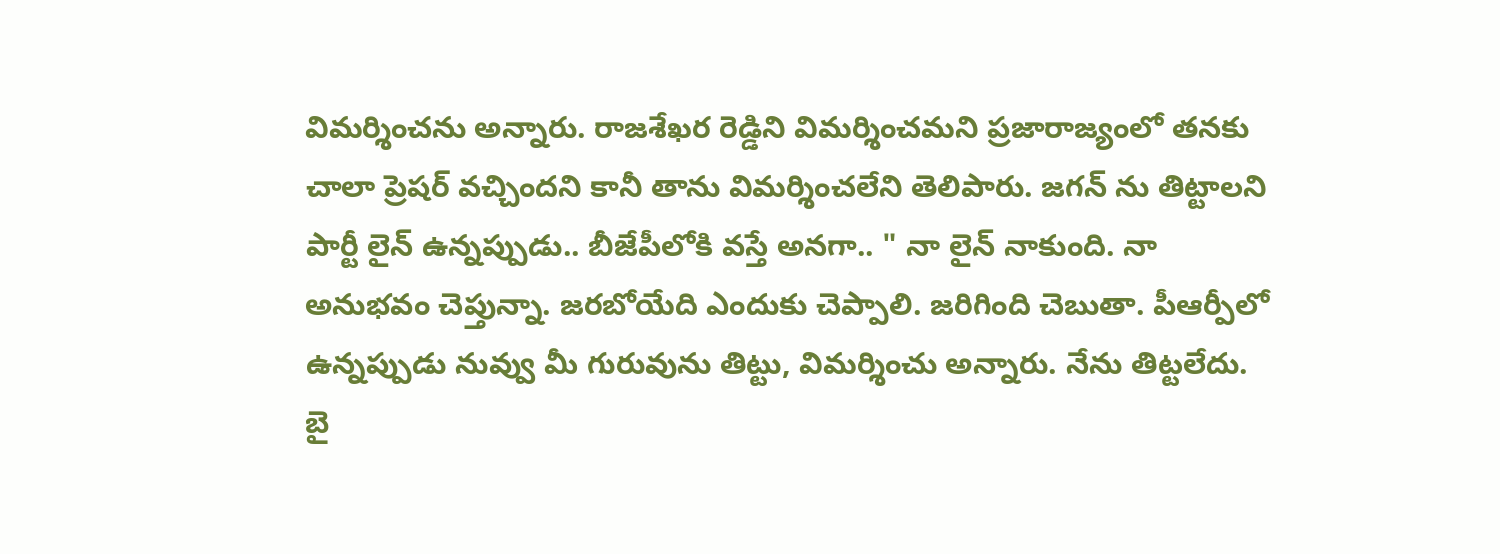విమర్శించను అన్నారు. రాజశేఖర రెడ్డిని విమర్శించమని ప్రజారాజ్యంలో తనకు చాలా ప్రెషర్ వచ్చిందని కానీ తాను విమర్శించలేని తెలిపారు. జగన్ ను తిట్టాలని పార్టీ లైన్ ఉన్నప్పుడు.. బీజేపీలోకి వస్తే అనగా.. " నా లైన్ నాకుంది. నా అనుభవం చెప్తున్నా. జరబోయేది ఎందుకు చెప్పాలి. జరిగింది చెబుతా. పీఆర్పీలో ఉన్నప్పుడు నువ్వు మీ గురువును తిట్టు, విమర్శించు అన్నారు. నేను తిట్టలేదు. బై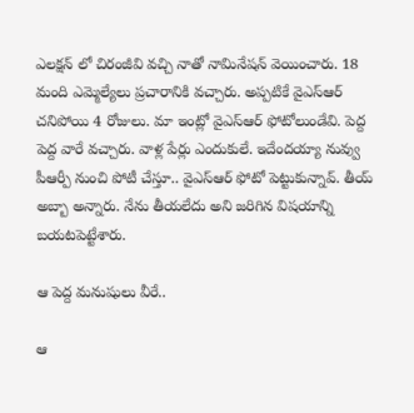ఎలక్షన్ లో చిరంజీవి వచ్చి నాతో నామినేషన్ వెయించారు. 18 మంది ఎమ్మెల్యేలు ప్రచారానికి వచ్చారు. అప్పటికే వైఎస్ఆర్ చనిపోయి 4 రోజులు. మా ఇంట్లో వైఎస్ఆర్ ఫోటోలుండేవి. పెద్ద పెద్ద వారే వచ్చారు. వాళ్ల పేర్లు ఎందుకులే. ఇదేందయ్యా నువ్వు పీఆర్పీ నుంచి పోటీ చేస్తూ.. వైఎస్ఆర్ ఫోటో పెట్టుకున్నావ్. తీయ్ అబ్బా అన్నారు. నేను తీయలేదు అని జరిగిన విషయాన్ని బయటపెట్టేశారు.

ఆ పెద్ద మనుషులు వీరే..

ఆ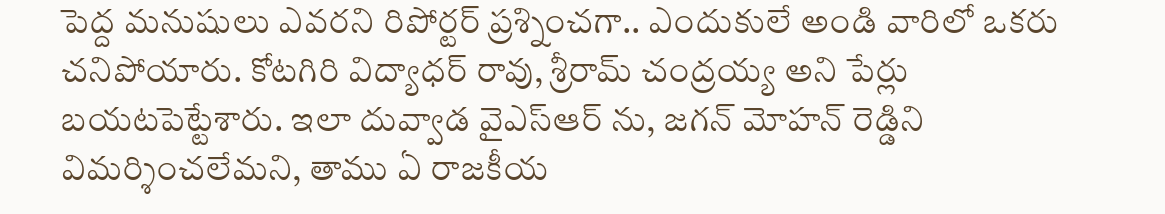పెద్ద మనుషులు ఎవరని రిపోర్టర్ ప్రశ్నించగా.. ఎందుకులే అండి వారిలో ఒకరు చనిపోయారు. కోటగిరి విద్యాధర్ రావు, శ్రీరామ్ చంద్రయ్య అని పేర్లు బయటపెట్టేశారు. ఇలా దువ్వాడ వైఎస్ఆర్ ను, జగన్ మోహన్ రెడ్డిని విమర్శించలేమని, తాము ఏ రాజకీయ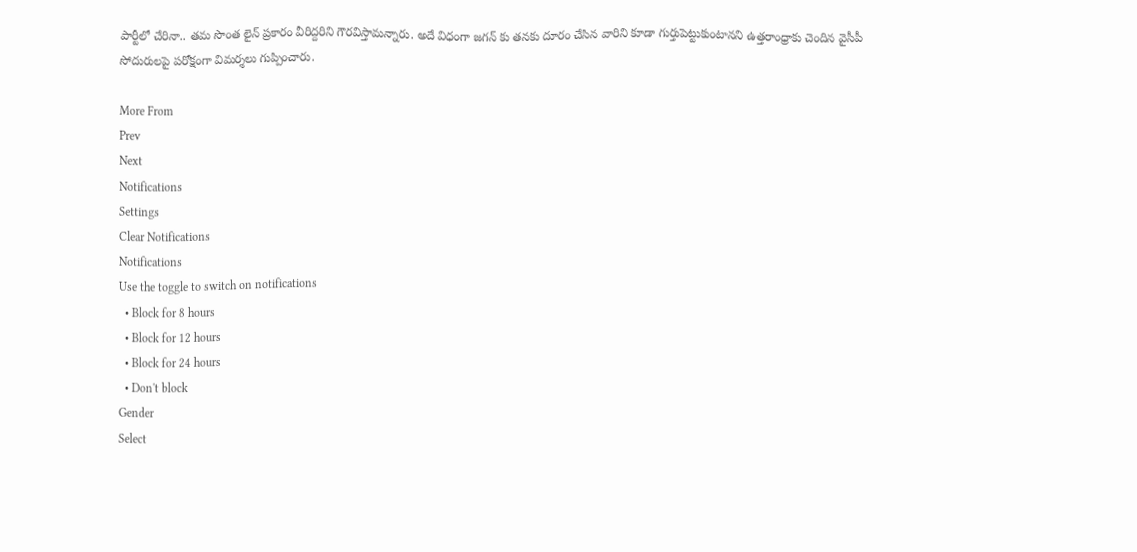పార్టీలో చేరినా.. తమ సొంత లైన్ ప్రకారం వీరిద్దరిని గౌరవిస్తామన్నారు. అదే విధంగా జగన్ కు తనకు దూరం చేసిన వారిని కూడా గుర్తుపెట్టుకుంటానని ఉత్తరాంధ్రాకు చెందిన వైసీపీ సోదురులపై పరోక్షంగా విమర్శలు గుప్పించారు.

More From
Prev
Next
Notifications
Settings
Clear Notifications
Notifications
Use the toggle to switch on notifications
  • Block for 8 hours
  • Block for 12 hours
  • Block for 24 hours
  • Don't block
Gender
Select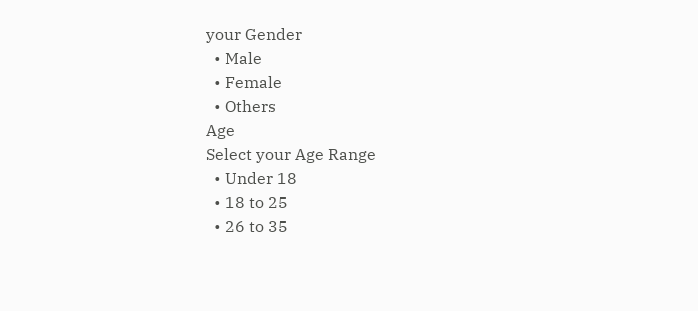your Gender
  • Male
  • Female
  • Others
Age
Select your Age Range
  • Under 18
  • 18 to 25
  • 26 to 35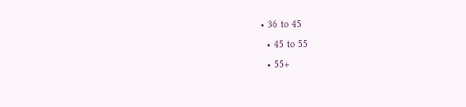• 36 to 45
  • 45 to 55
  • 55+